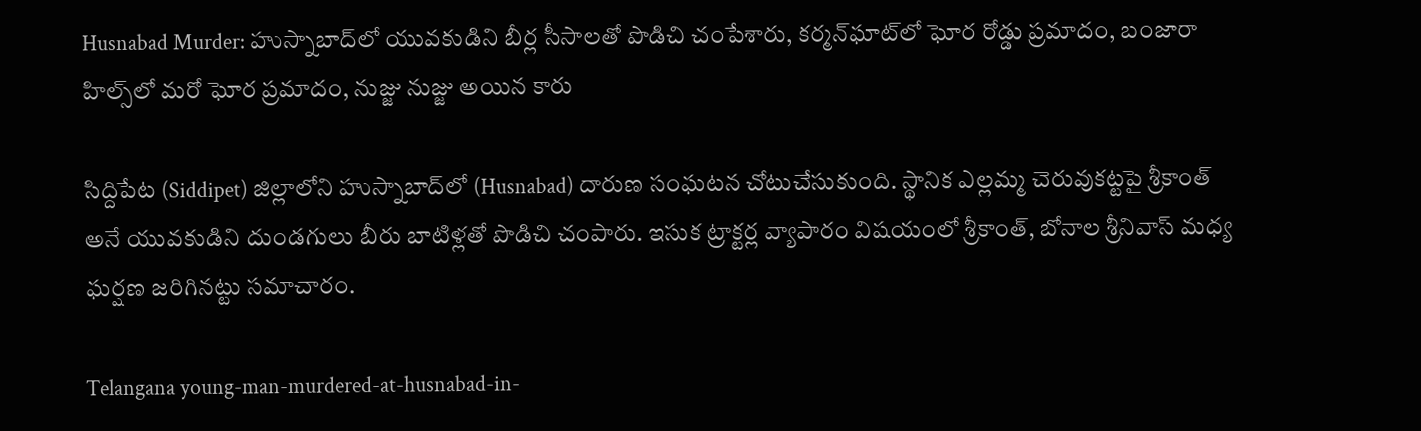Husnabad Murder: హుస్నాబాద్‌లో యువకుడిని బీర్ల సీసాలతో పొడిచి చంపేశారు, కర్మన్‌ఘాట్‌లో ఘోర రోడ్డు ప్రమాదం, బంజారా హిల్స్‌లో మరో ఘోర ప్రమాదం, నుజ్జు నుజ్జు అయిన కారు

సిద్దిపేట (Siddipet) జిల్లాలోని హుస్నాబాద్‌లో (Husnabad) దారుణ సంఘటన చోటుచేసుకుంది. స్థానిక ఎల్లమ్మ చెరువుకట్టపై శ్రీకాంత్‌ అనే యువకుడిని దుండగులు బీరు బాటిళ్లతో పొడిచి చంపారు. ఇసుక ట్రాక్టర్ల వ్యాపారం విషయంలో శ్రీకాంత్‌, బోనాల శ్రీనివాస్‌ మధ్య ఘర్షణ జరిగినట్టు సమాచారం.

Telangana young-man-murdered-at-husnabad-in-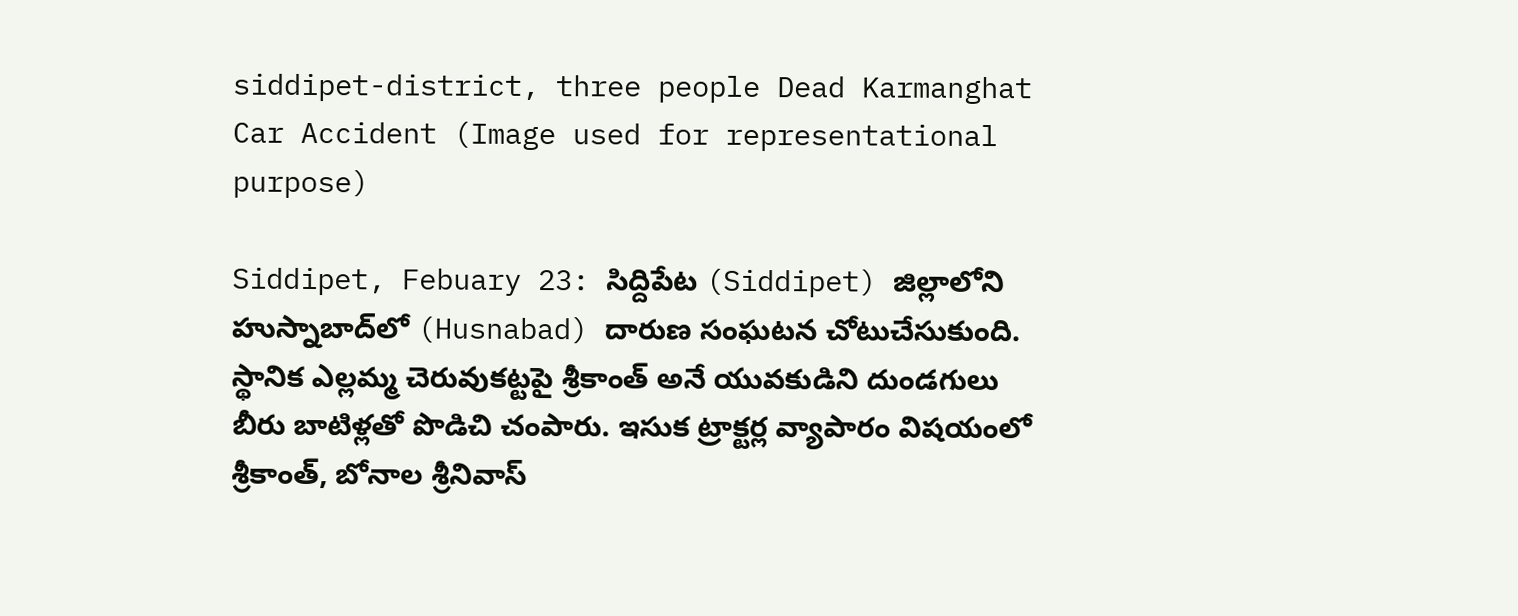siddipet-district, three people Dead Karmanghat Car Accident (Image used for representational purpose)

Siddipet, Febuary 23: సిద్దిపేట (Siddipet) జిల్లాలోని హుస్నాబాద్‌లో (Husnabad) దారుణ సంఘటన చోటుచేసుకుంది. స్థానిక ఎల్లమ్మ చెరువుకట్టపై శ్రీకాంత్‌ అనే యువకుడిని దుండగులు బీరు బాటిళ్లతో పొడిచి చంపారు. ఇసుక ట్రాక్టర్ల వ్యాపారం విషయంలో శ్రీకాంత్‌, బోనాల శ్రీనివాస్‌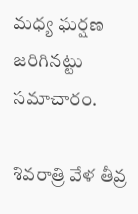మధ్య ఘర్షణ జరిగినట్టు సమాచారం.

శివరాత్రి వేళ తీవ్ర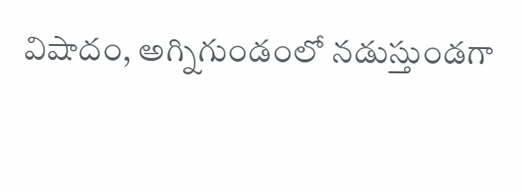విషాదం, అగ్నిగుండంలో నడుస్తుండగా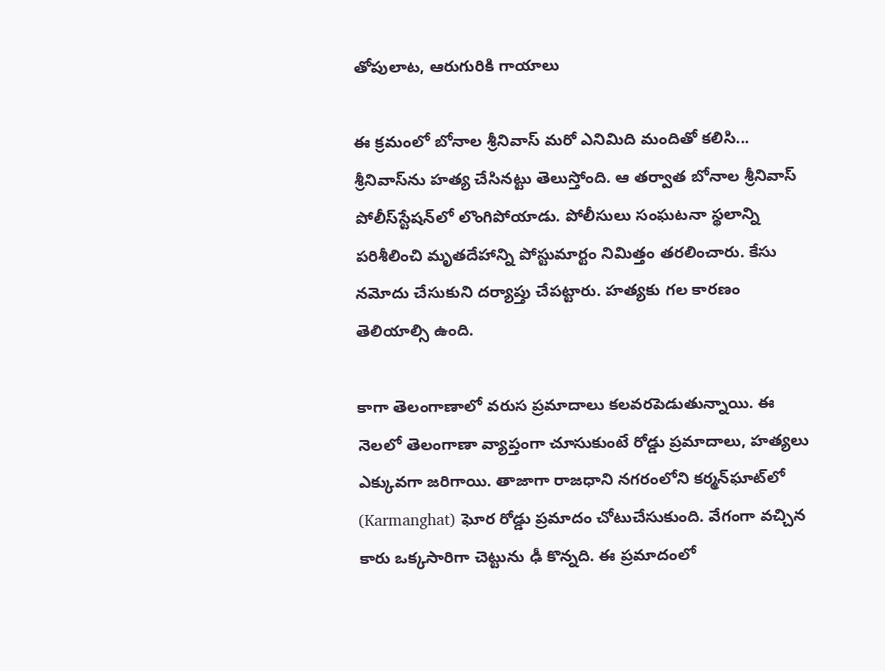తోపులాట, ఆరుగురికి గాయాలు

ఈ క్రమంలో బోనాల శ్రీనివాస్‌ మరో ఎనిమిది మందితో కలిసి... శ్రీనివాస్‌ను హత్య చేసినట్టు తెలుస్తోంది. ఆ తర్వాత బోనాల శ్రీనివాస్‌ పోలీస్‌స్టేషన్‌లో లొంగిపోయాడు. పోలీసులు సంఘటనా స్థలాన్ని పరిశీలించి మృతదేహాన్ని పోస్టుమార్టం నిమిత్తం తరలించారు. కేసు నమోదు చేసుకుని దర్యాప్తు చేపట్టారు. హత్యకు గల కారణం తెలియాల్సి ఉంది.

కాగా తెలంగాణాలో వరుస ప్రమాదాలు కలవరపెడుతున్నాయి. ఈ నెలలో తెలంగాణా వ్యాప్తంగా చూసుకుంటే రోడ్డు ప్రమాదాలు, హత్యలు ఎక్కువగా జరిగాయి. తాజాగా రాజధాని నగరంలోని కర్మన్‌ఘాట్‌లో (Karmanghat) ఘోర రోడ్డు ప్రమాదం చోటుచేసుకుంది. వేగంగా వచ్చిన కారు ఒక్కసారిగా చెట్టును ఢీ కొన్నది. ఈ ప్రమాదంలో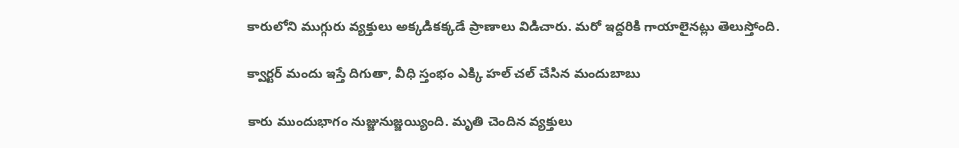కారులోని ముగ్గురు వ్యక్తులు అక్కడికక్కడే ప్రాణాలు విడిచారు. మరో ఇద్దరికి గాయాలైనట్లు తెలుస్తోంది.

క్వార్టర్ మందు ఇస్తే దిగుతా, వీధి స్తంభం ఎక్కి హల్ చల్ చేసిన మందుబాబు

కారు ముందుభాగం నుజ్జునుజ్జయ్యింది. మృతి చెందిన వ్యక్తులు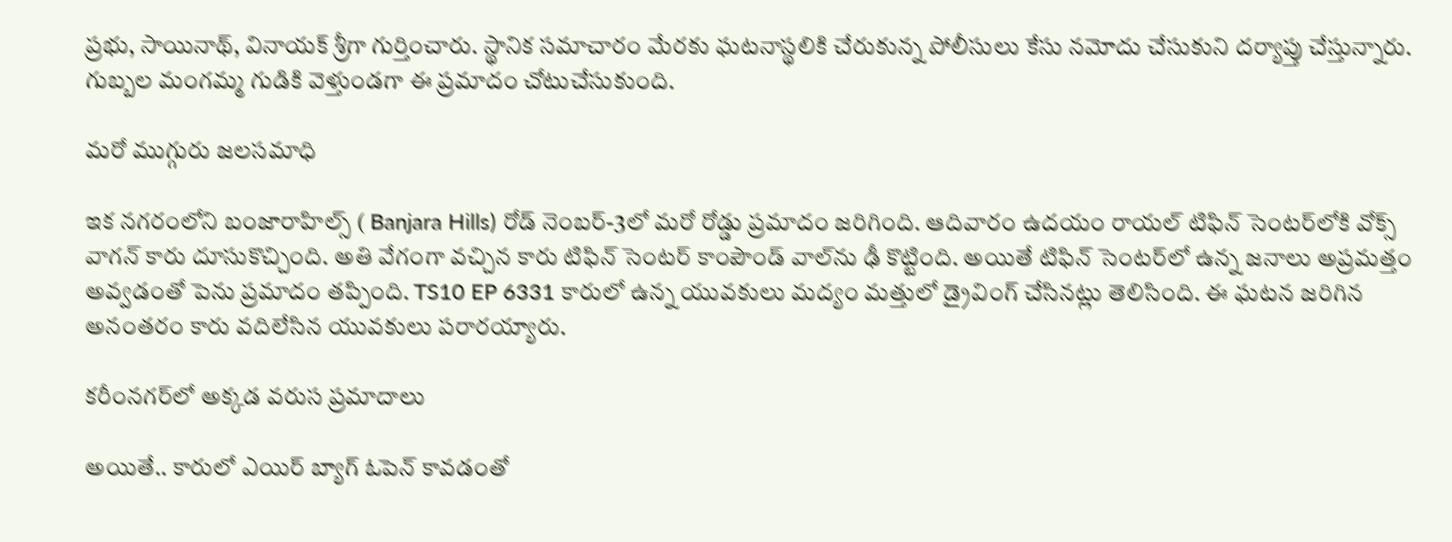ప్రభు, సాయినాథ్, వినాయక్ శ్రీగా గుర్తించారు. స్థానిక సమాచారం మేరకు ఘటనాస్థలికి చేరుకున్న పోలీసులు కేసు నమోదు చేసుకుని దర్యాప్తు చేస్తున్నారు. గుబ్బల మంగమ్మ గుడికి వెళ్తుండగా ఈ ప్రమాదం చోటుచేసుకుంది.

మరో ముగ్గురు జలసమాధి

ఇక నగరంలోని బంజారాహిల్స్ ( Banjara Hills) రోడ్ నెంబర్-3లో మరో రోడ్డు ప్రమాదం జరిగింది. ఆదివారం ఉదయం రాయల్ టిఫిన్ సెంటర్‌లోకి వోక్స్ వాగన్ కారు దూసుకొచ్చింది. అతి వేగంగా వచ్చిన కారు టిఫిన్ సెంటర్ కాంపౌండ్ వాల్‌ను ఢీ కొట్టింది. అయితే టిఫిన్ సెంటర్‌లో ఉన్న జనాలు అప్రమత్తం అవ్వడంతో పెను ప్రమాదం తప్పింది. TS10 EP 6331 కారులో ఉన్న యువకులు మద్యం మత్తులో డ్రైవింగ్ చేసినట్లు తెలిసింది. ఈ ఘటన జరిగిన అనంతరం కారు వదిలేసిన యువకులు పరారయ్యారు.

కరీంనగర్‌లో అక్కడ వరుస ప్రమాదాలు

అయితే.. కారులో ఎయిర్ బ్యాగ్ ఓపెన్ కావడంతో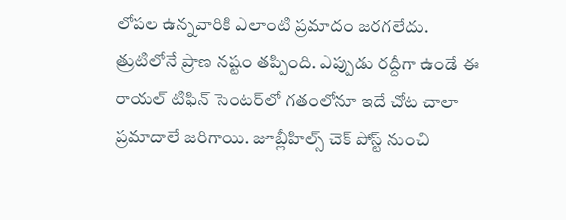లోపల ఉన్నవారికి ఎలాంటి ప్రమాదం జరగలేదు. త్రుటిలోనే ప్రాణ నష్టం తప్పింది. ఎప్పుడు రద్దీగా ఉండే ఈ రాయల్ టిఫిన్ సెంటర్‌లో గతంలోనూ ఇదే చోట చాలా ప్రమాదాలే జరిగాయి. జూబ్లీహిల్స్ చెక్ పోస్ట్ నుంచి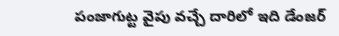పంజాగుట్ట వైపు వచ్చే దారిలో ఇది డేంజర్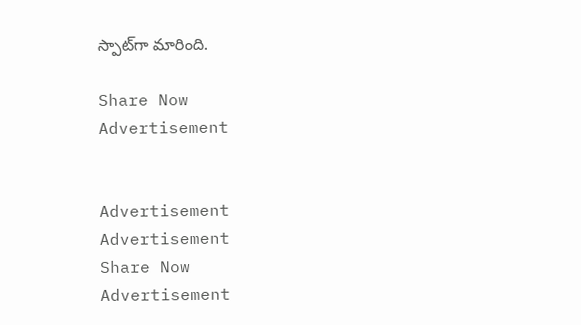స్పాట్‌గా మారింది.

Share Now
Advertisement


Advertisement
Advertisement
Share Now
Advertisement